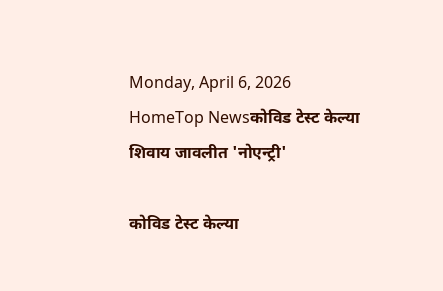Monday, April 6, 2026
HomeTop Newsकोविड टेस्ट केल्या शिवाय जावलीत 'नोएन्ट्री'

कोविड टेस्ट केल्या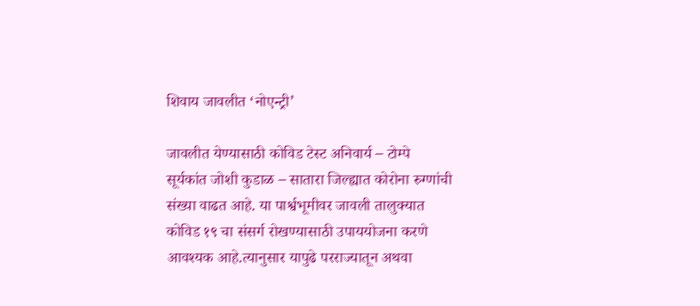शिवाय जावलीत ‘नोएन्ट्री’

जावलीत येण्यासाठी कोविड टेस्ट अनिवार्य – टोम्पे
सूर्यकांत जोशी कुडाळ – सातारा जिल्ह्यात कोरोना रुग्णांची संख्या वाढत आहे. या पार्श्वभूमीवर जावली तालुक्यात कोविड १९ चा संसर्ग रोखण्यासाठी उपाययोजना करणे आवश्यक आहे.त्यानुसार यापुढे परराज्यातून अथवा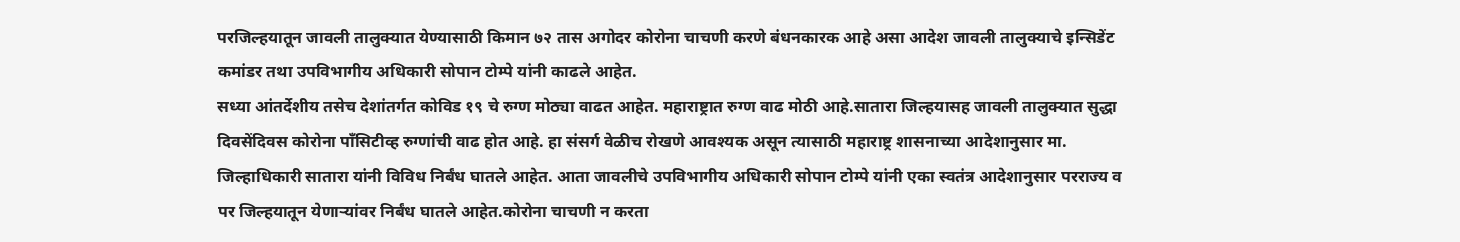परजिल्हयातून जावली तालुक्यात येण्यासाठी किमान ७२ तास अगोदर कोरोना चाचणी करणे बंधनकारक आहे असा आदेश जावली तालुक्याचे इन्सिडेंट कमांडर तथा उपविभागीय अधिकारी सोपान टोम्पे यांनी काढले आहेत.
सध्या आंतर्देशीय तसेच देशांतर्गत कोविड १९ चे रुग्ण मोठ्या वाढत आहेत. महाराष्ट्रात रुग्ण वाढ मोठी आहे.सातारा जिल्हयासह जावली तालुक्यात सुद्धा दिवसेंदिवस कोरोना पाँसिटीव्ह रुग्णांची वाढ होत आहे. हा संसर्ग वेळीच रोखणे आवश्यक असून त्यासाठी महाराष्ट्र शासनाच्या आदेशानुसार मा. जिल्हाधिकारी सातारा यांनी विविध निर्बंध घातले आहेत. आता जावलीचे उपविभागीय अधिकारी सोपान टोम्पे यांनी एका स्वतंत्र आदेशानुसार परराज्य व पर जिल्हयातून येणाऱ्यांवर निर्बंध घातले आहेत.कोरोना चाचणी न करता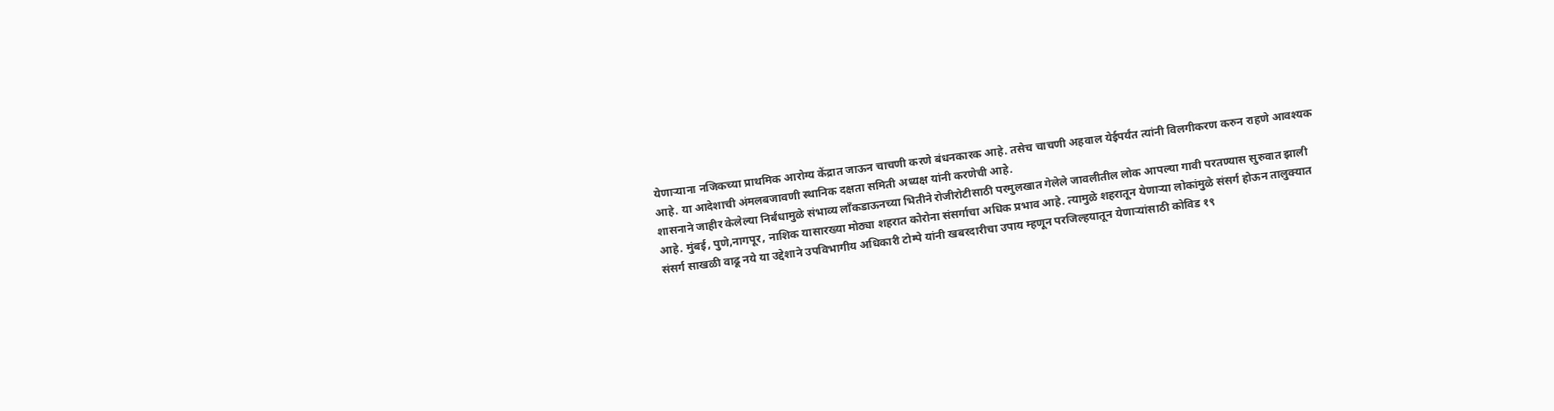येणाऱ्याना नजिकच्या प्राथमिक आरोग्य केंद्रात जाऊन चाचणी करणे बंधनकारक आहे. तसेच चाचणी अहवाल येईपर्यंत त्यांनी विलगीकरण करुन राहणे आवश्यक आहे. या आदेशाची अंमलबजावणी स्थानिक दक्षता समिती अध्यक्ष यांनी करणेची आहे.
शासनाने जाहीर केलेल्या निर्बंधामुळे संभाव्य लाँकडाऊनच्या भितीने रोजीरोटीसाठी परमुलखात गेलेले जावलीतील लोक आपल्या गावी परतण्यास सुरुवात झाली आहे. मुंबई, पुणे,नागपूर, नाशिक यासारख्या मोठ्या शहरात कोरोना संसर्गाचा अधिक प्रभाव आहे. त्यामुळे शहरातून येणाऱ्या लोकांमुळे संसर्ग होऊन तालुक्यात संसर्ग साखळी वाढू नये या उद्देशाने उपविभागीय अधिकारी टोम्पे यांनी खबरदारीचा उपाय म्हणून परजिल्हयातून येणाऱ्यांसाठी कोविड १९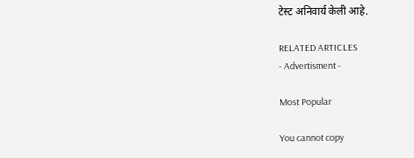टेस्ट अनिवार्य केली आहे.

RELATED ARTICLES
- Advertisment -

Most Popular

You cannot copy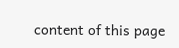content of this page